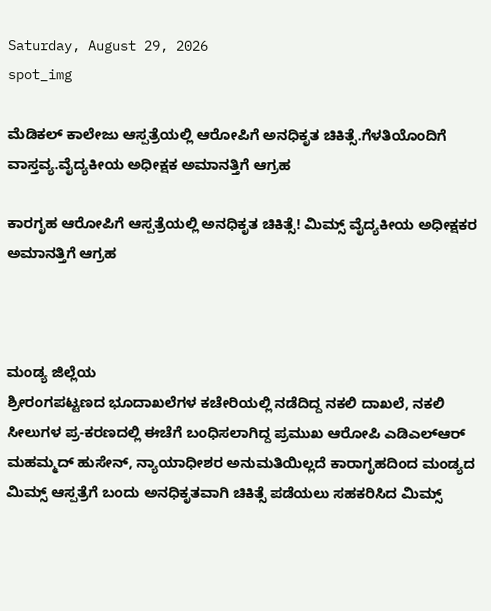Saturday, August 29, 2026
spot_img

ಮೆಡಿಕಲ್ ಕಾಲೇಜು ಆಸ್ಪತ್ರೆಯಲ್ಲಿ ಆರೋಪಿಗೆ ಅನಧಿಕೃತ ಚಿಕಿತ್ಸೆ.ಗೆಳತಿಯೊಂದಿಗೆ ವಾಸ್ತವ್ಯ.ವೈದ್ಯಕೀಯ ಅಧೀಕ್ಷಕ ಅಮಾನತ್ತಿಗೆ ಆಗ್ರಹ

ಕಾರಗೃಹ ಆರೋಪಿಗೆ ಆಸ್ಪತ್ರೆಯಲ್ಲಿ ಅನಧಿಕೃತ ಚಿಕಿತ್ಸೆ! ಮಿಮ್ಸ್ ವೈದ್ಯಕೀಯ ಅಧೀಕ್ಷಕರ ಅಮಾನತ್ತಿಗೆ ಆಗ್ರಹ



ಮಂಡ್ಯ ಜಿಲ್ಲೆಯ
ಶ್ರೀರಂಗಪಟ್ಟಣದ ಭೂದಾಖಲೆಗಳ ಕಚೇರಿಯಲ್ಲಿ ನಡೆದಿದ್ದ ನಕಲಿ ದಾಖಲೆ, ನಕಲಿ ಸೀಲುಗಳ ಪ್ರ-ಕರಣದಲ್ಲಿ ಈಚೆಗೆ ಬಂಧಿಸಲಾಗಿದ್ದ ಪ್ರಮುಖ ಆರೋಪಿ ಎಡಿಎಲ್‌ಆರ್ ಮಹಮ್ಮದ್ ಹುಸೇನ್, ನ್ಯಾಯಾಧೀಶರ ಅನುಮತಿಯಿಲ್ಲದೆ ಕಾರಾಗೃಹದಿಂದ ಮಂಡ್ಯದ ಮಿಮ್ಸ್ ಆಸ್ಪತ್ರೆಗೆ ಬಂದು ಅನಧಿಕೃತವಾಗಿ ಚಿಕಿತ್ಸೆ ಪಡೆಯಲು ಸಹಕರಿಸಿದ ಮಿಮ್ಸ್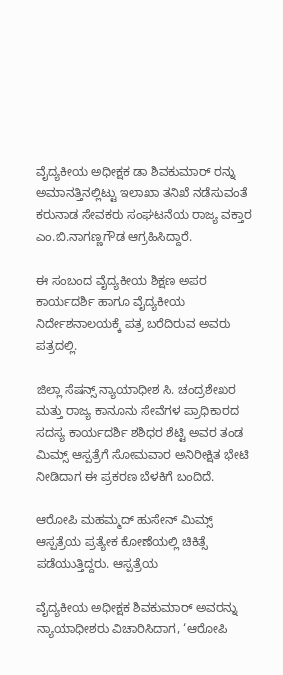ವೈದ್ಯಕೀಯ ಅಧೀಕ್ಷಕ ಡಾ ಶಿವಕುಮಾರ್ ರನ್ನು ಅಮಾನತ್ತಿನಲ್ಲಿಟ್ಟು ಇಲಾಖಾ ತನಿಖೆ ನಡೆಸುವಂತೆ ಕರುನಾಡ ಸೇವಕರು ಸಂಘಟನೆಯ ರಾಜ್ಯ ವಕ್ತಾರ ಎಂ.ಬಿ.ನಾಗಣ್ಣಗೌಡ ಆಗ್ರಹಿಸಿದ್ದಾರೆ.

ಈ ಸಂಬಂದ ವೈದ್ಯಕೀಯ ಶಿಕ್ಷಣ ಅಪರ ಕಾರ್ಯದರ್ಶಿ ಹಾಗೂ ವೈದ್ಯಕೀಯ ನಿರ್ದೇಶನಾಲಯಕ್ಕೆ ಪತ್ರ ಬರೆದಿರುವ ಅವರು ಪತ್ರದಲ್ಲಿ.

ಜಿಲ್ಲಾ ಸೆಷನ್ಸ್ ನ್ಯಾಯಾಧೀಶ ಸಿ. ಚಂದ್ರಶೇಖರ ಮತ್ತು ರಾಜ್ಯ ಕಾನೂನು ಸೇವೆಗಳ ಪ್ರಾಧಿಕಾರದ ಸದಸ್ಯ ಕಾರ್ಯದರ್ಶಿ ಶಶಿಧರ ಶೆಟ್ಟಿ ಅವರ ತಂಡ ಮಿಮ್ಸ್ ಆಸ್ಪತ್ರೆಗೆ ಸೋಮವಾರ ಅನಿರೀಕ್ಷಿತ ಭೇಟಿ ನೀಡಿದಾಗ ಈ ಪ್ರಕರಣ ಬೆಳಕಿಗೆ ಬಂದಿದೆ.

ಆರೋಪಿ ಮಹಮ್ಮದ್ ಹುಸೇನ್ ಮಿಮ್ಸ್ ಆಸ್ಪತ್ರೆಯ ಪ್ರತ್ಯೇಕ ಕೋಣೆಯಲ್ಲಿ ಚಿಕಿತ್ಸೆ ಪಡೆಯುತ್ತಿದ್ದರು. ಆಸ್ಪತ್ರೆಯ

ವೈದ್ಯಕೀಯ ಅಧೀಕ್ಷಕ ಶಿವಕುಮಾರ್ ಅವರನ್ನು ನ್ಯಾಯಾಧೀಶರು ವಿಚಾರಿಸಿದಾಗ, ‘ಆರೋಪಿ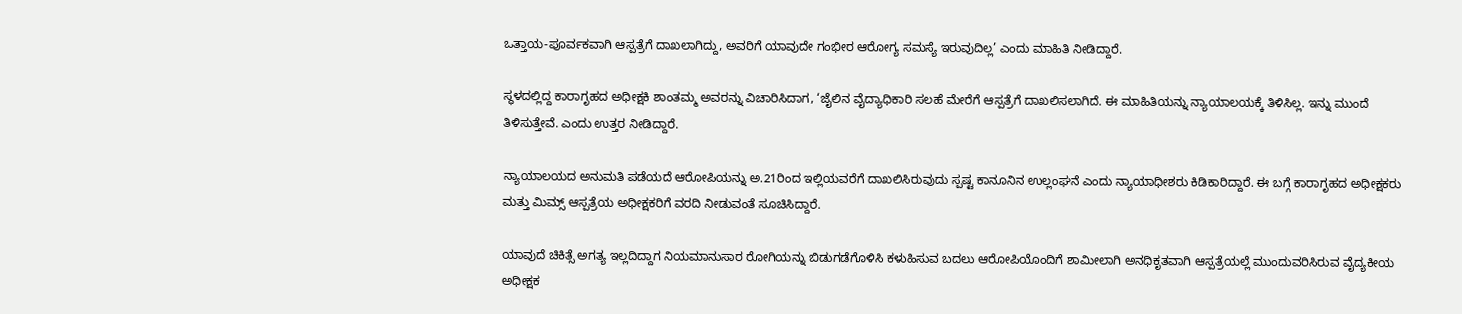ಒತ್ತಾಯ-ಪೂರ್ವಕವಾಗಿ ಆಸ್ಪತ್ರೆಗೆ ದಾಖಲಾಗಿದ್ದು, ಅವರಿಗೆ ಯಾವುದೇ ಗಂಭೀರ ಆರೋಗ್ಯ ಸಮಸ್ಯೆ ಇರುವುದಿಲ್ಲ’ ಎಂದು ಮಾಹಿತಿ ನೀಡಿದ್ದಾರೆ.

ಸ್ಥಳದಲ್ಲಿದ್ದ ಕಾರಾಗೃಹದ ಅಧೀಕ್ಷಕಿ ಶಾಂತಮ್ಮ ಅವರನ್ನು ವಿಚಾರಿಸಿದಾಗ, ‘ಜೈಲಿನ ವೈದ್ಯಾಧಿಕಾರಿ ಸಲಹೆ ಮೇರೆಗೆ ಆಸ್ಪತ್ರೆಗೆ ದಾಖಲಿಸಲಾಗಿದೆ. ಈ ಮಾಹಿತಿಯನ್ನು ನ್ಯಾಯಾಲಯಕ್ಕೆ ತಿಳಿಸಿಲ್ಲ. ಇನ್ನು ಮುಂದೆ ತಿಳಿಸುತ್ತೇವೆ. ಎಂದು ಉತ್ತರ ನೀಡಿದ್ದಾರೆ.

ನ್ಯಾಯಾಲಯದ ಅನುಮತಿ ಪಡೆಯದೆ ಆರೋಪಿಯನ್ನು ಅ.21ರಿಂದ ಇಲ್ಲಿಯವರೆಗೆ ದಾಖಲಿಸಿರುವುದು ಸ್ಪಷ್ಟ ಕಾನೂನಿನ ಉಲ್ಲಂಘನೆ ಎಂದು ನ್ಯಾಯಾಧೀಶರು ಕಿಡಿಕಾರಿದ್ದಾರೆ. ಈ ಬಗ್ಗೆ ಕಾರಾಗೃಹದ ಅಧೀಕ್ಷಕರು ಮತ್ತು ಮಿಮ್ಸ್ ಆಸ್ಪತ್ರೆಯ ಅಧೀಕ್ಷಕರಿಗೆ ವರದಿ ನೀಡುವಂತೆ ಸೂಚಿಸಿದ್ದಾರೆ.

ಯಾವುದೆ ಚಿಕಿತ್ಸೆ ಅಗತ್ಯ ಇಲ್ಲದಿದ್ದಾಗ ನಿಯಮಾನುಸಾರ ರೋಗಿಯನ್ನು ಬಿಡುಗಡೆಗೊಳಿಸಿ ಕಳುಹಿಸುವ ಬದಲು ಆರೋಪಿಯೊಂದಿಗೆ ಶಾಮೀಲಾಗಿ ಅನಧಿಕೃತವಾಗಿ ಆಸ್ಪತ್ರೆಯಲ್ಲೆ ಮುಂದುವರಿಸಿರುವ ವೈದ್ಯಕೀಯ ಅಧೀಕ್ಷಕ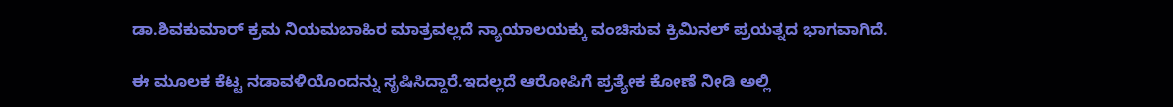ಡಾ.ಶಿವಕುಮಾರ್ ಕ್ರಮ ನಿಯಮಬಾಹಿರ ಮಾತ್ರವಲ್ಲದೆ ನ್ಯಾಯಾಲಯಕ್ಕು ವಂಚಿಸುವ ಕ್ರಿಮಿನಲ್ ಪ್ರಯತ್ನದ ಭಾಗವಾಗಿದೆ.

ಈ ಮೂಲಕ ಕೆಟ್ಟ ನಡಾವಳಿಯೊಂದನ್ನು ಸೃಷಿಸಿದ್ದಾರೆ.ಇದಲ್ಲದೆ ಆರೋಪಿಗೆ ಪ್ರತ್ಯೇಕ ಕೋಣೆ ನೀಡಿ ಅಲ್ಲಿ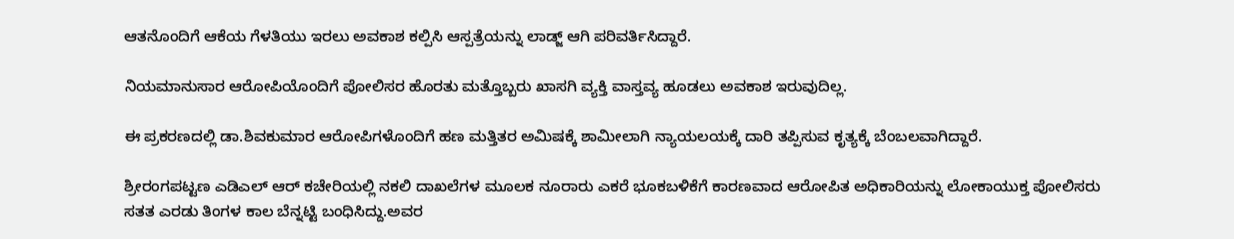ಆತನೊಂದಿಗೆ ಆಕೆಯ ಗೆಳತಿಯು ಇರಲು ಅವಕಾಶ ಕಲ್ಪಿಸಿ ಆಸ್ಪತ್ರೆಯನ್ನು ಲಾಡ್ಜ್ ಆಗಿ ಪರಿವರ್ತಿಸಿದ್ದಾರೆ.

ನಿಯಮಾನುಸಾರ ಆರೋಪಿಯೊಂದಿಗೆ ಪೋಲಿಸರ ಹೊರತು ಮತ್ತೊಬ್ಬರು ಖಾಸಗಿ ವ್ಯಕ್ತಿ ವಾಸ್ತವ್ಯ ಹೂಡಲು ಅವಕಾಶ ಇರುವುದಿಲ್ಲ.

ಈ ಪ್ರಕರಣದಲ್ಲಿ ಡಾ.ಶಿವಕುಮಾರ ಆರೋಪಿಗಳೊಂದಿಗೆ ಹಣ ಮತ್ತಿತರ ಅಮಿಷಕ್ಕೆ ಶಾಮೀಲಾಗಿ ನ್ಯಾಯಲಯಕ್ಕೆ ದಾರಿ ತಪ್ಪಿಸುವ‌ ಕೃತ್ಯಕ್ಕೆ ಬೆಂಬಲವಾಗಿದ್ದಾರೆ.

ಶ್ರೀರಂಗಪಟ್ಟಣ ಎಡಿಎಲ್ ಆರ್ ಕಚೇರಿಯಲ್ಲಿ ನಕಲಿ ದಾಖಲೆಗಳ ಮೂಲಕ ನೂರಾರು ಎಕರೆ ಭೂ‌ಕಬಳಿಕೆಗೆ ಕಾರಣವಾದ ಆರೋಪಿತ ಅಧಿಕಾರಿಯನ್ನು ಲೋಕಾಯುಕ್ತ ಪೋಲಿಸರು ಸತತ ಎರಡು ತಿಂಗಳ ಕಾಲ‌ ಬೆನ್ನಟ್ಟಿ ಬಂಧಿಸಿದ್ದು.ಅವರ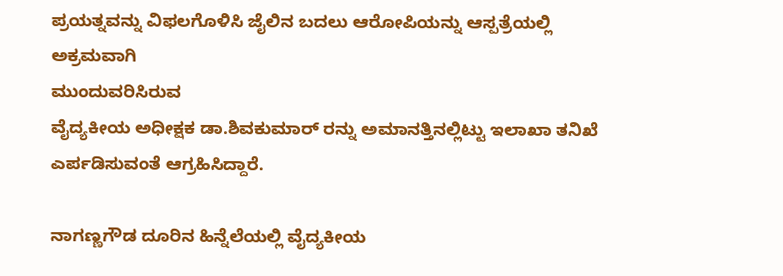ಪ್ರಯತ್ನವನ್ನು ವಿಫಲಗೊಳಿಸಿ ಜೈಲಿನ ಬದಲು ಆರೋಪಿಯನ್ನು ಆಸ್ಪತ್ರೆಯಲ್ಲಿ ಅಕ್ರಮವಾಗಿ
ಮುಂದುವರಿಸಿರುವ
ವೈದ್ಯಕೀಯ ಅಧೀಕ್ಷಕ ಡಾ.ಶಿವಕುಮಾರ್ ರನ್ನು ಅಮಾನತ್ತಿನಲ್ಲಿಟ್ಟು ಇಲಾಖಾ ತನಿಖೆ ಎರ್ಪಡಿಸುವಂತೆ ಆಗ್ರಹಿಸಿದ್ದಾರೆ.

ನಾಗಣ್ಣಗೌಡ ದೂರಿನ ಹಿನ್ನೆಲೆಯಲ್ಲಿ ವೈದ್ಯಕೀಯ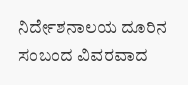ನಿರ್ದೇಶನಾಲಯ ದೂರಿನ ಸಂಬಂದ ವಿವರವಾದ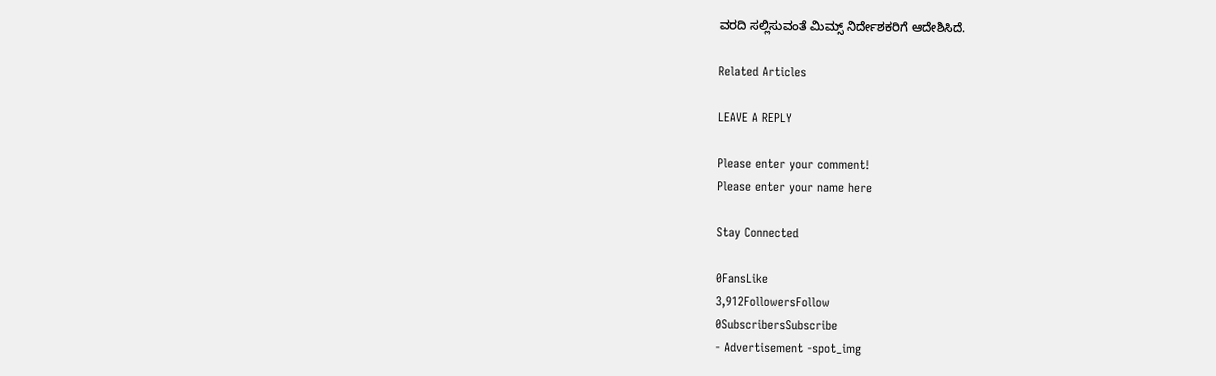ವರದಿ ಸಲ್ಲಿಸುವಂತೆ ಮಿಮ್ಸ್ ನಿರ್ದೇಶಕರಿಗೆ ಆದೇಶಿಸಿದೆ.

Related Articles

LEAVE A REPLY

Please enter your comment!
Please enter your name here

Stay Connected

0FansLike
3,912FollowersFollow
0SubscribersSubscribe
- Advertisement -spot_img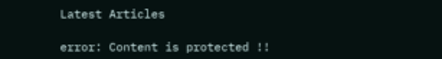Latest Articles

error: Content is protected !!